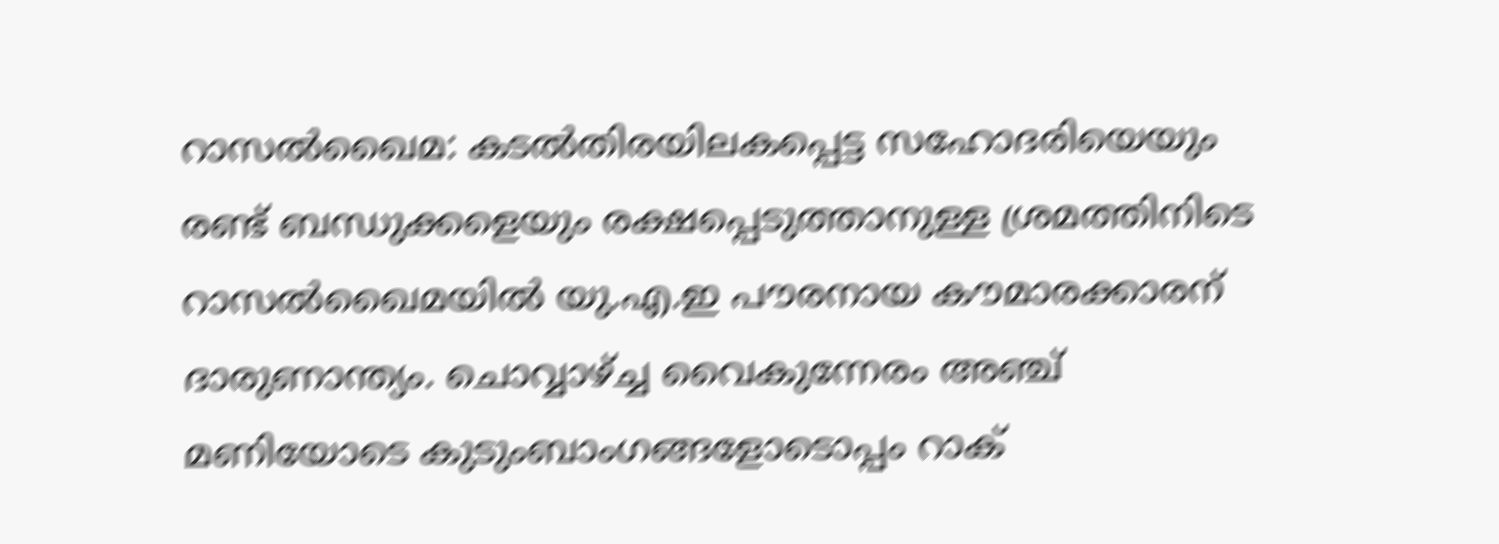റാസല്‍ഖൈമ: കടല്‍തിരയിലകപ്പെട്ട സഹോദരിയെയും രണ്ട് ബന്ധുക്കളെയും രക്ഷപ്പെടുത്താനുള്ള ശ്രമത്തിനിടെ റാസല്‍ഖൈമയില്‍ യു.എ.ഇ പൗരനായ കൗമാരക്കാരന് ദാരുണാന്ത്യം. ചൊവ്വാഴ്ച്ച വൈകുന്നേരം അഞ്ച് മണിയോടെ കുടുംബാംഗങ്ങളോടൊപ്പം റാക്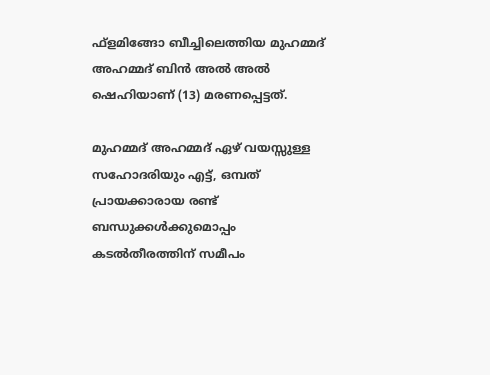ഫ്ളമിങ്ങോ ബീച്ചിലെത്തിയ മുഹമ്മദ് അഹമ്മദ് ബിന്‍ അല്‍ അല്‍ ഷെഹിയാണ് (13) മരണപ്പെട്ടത്.

മുഹമ്മദ് അഹമ്മദ് ഏഴ് വയസ്സുള്ള സഹോദരിയും എട്ട്, ഒമ്പത് പ്രായക്കാരായ രണ്ട് ബന്ധുക്കള്‍ക്കുമൊപ്പം കടല്‍തീരത്തിന് സമീപം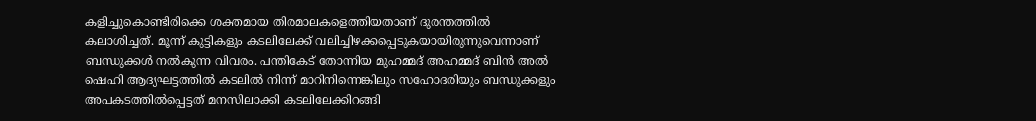കളിച്ചുകൊണ്ടിരിക്കെ ശക്തമായ തിരമാലകളെത്തിയതാണ് ദുരന്തത്തില്‍ കലാശിച്ചത്. മൂന്ന് കുട്ടികളും കടലിലേക്ക് വലിച്ചിഴക്കപ്പെടുകയായിരുന്നുവെന്നാണ് ബന്ധുക്കള്‍ നല്‍കുന്ന വിവരം. പന്തികേട് തോന്നിയ മുഹമ്മദ് അഹമ്മദ് ബിന്‍ അല്‍ ഷെഹി ആദ്യഘട്ടത്തില്‍ കടലില്‍ നിന്ന് മാറിനിന്നെങ്കിലും സഹോദരിയും ബന്ധുക്കളും അപകടത്തില്‍പ്പെട്ടത് മനസിലാക്കി കടലിലേക്കിറങ്ങി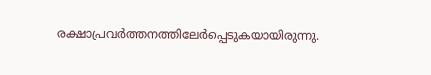രക്ഷാപ്രവര്‍ത്തനത്തിലേര്‍പ്പെടുകയായിരുന്നു.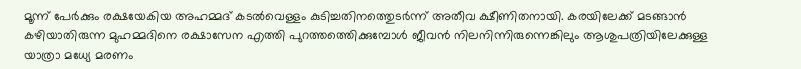മൂന്ന് പേര്‍ക്കും രക്ഷയേകിയ അഹമ്മദ് കടല്‍വെള്ളം കുടിച്ചതിനത്തെുടര്‍ന്ന് അതീവ ക്ഷീണിതനായി. കരയിലേക്ക് മടങ്ങാന്‍ കഴിയാതിരുന്ന മുഹമ്മദിനെ രക്ഷാസേന എത്തി പുറത്തത്തെിക്കുമ്പോള്‍ ജീവന്‍ നിലനിന്നിരുന്നെങ്കിലും ആശുപത്രിയിലേക്കുള്ള യാത്രാ മധ്യേ മരണം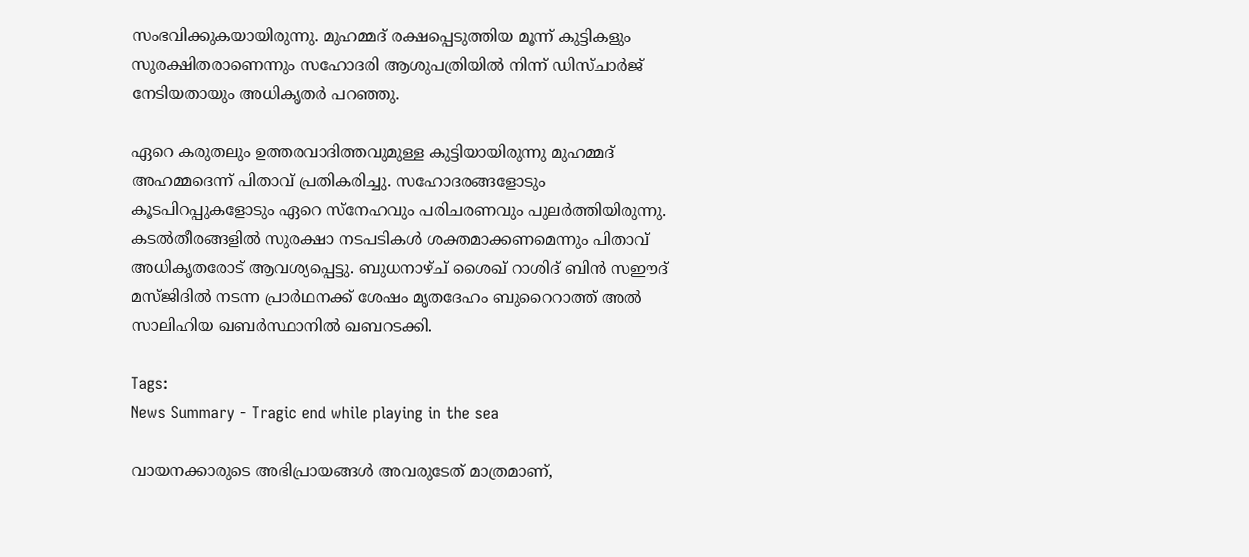സംഭവിക്കുകയായിരുന്നു. മുഹമ്മദ് രക്ഷപ്പെടുത്തിയ മൂന്ന് കുട്ടികളും സുരക്ഷിതരാണെന്നും സഹോദരി ആശുപത്രിയില്‍ നിന്ന് ഡിസ്ചാർജ് നേടിയതായും അധികൃതര്‍ പറഞ്ഞു.

ഏറെ കരുതലും ഉത്തരവാദിത്തവുമുള്ള കുട്ടിയായിരുന്നു മുഹമ്മദ് അഹമ്മദെന്ന് പിതാവ് പ്രതികരിച്ചു. സഹോദരങ്ങളോടും കൂടപിറപ്പുകളോടും ഏറെ സ്നേഹവും പരിചരണവും പുലര്‍ത്തിയിരുന്നു. കടല്‍തീരങ്ങളില്‍ സുരക്ഷാ നടപടികള്‍ ശക്തമാക്കണമെന്നും പിതാവ് അധികൃതരോട് ആവശ്യപ്പെട്ടു. ബുധനാഴ്ച് ശൈഖ് റാശിദ് ബിന്‍ സഈദ് മസ്ജിദില്‍ നടന്ന പ്രാര്‍ഥനക്ക് ശേഷം മൃതദേഹം ബുറൈറാത്ത് അല്‍ സാലിഹിയ ഖബര്‍സ്ഥാനില്‍ ഖബറടക്കി.

Tags:
News Summary - Tragic end while playing in the sea

വായനക്കാരുടെ അഭിപ്രായങ്ങള്‍ അവരുടേത് മാത്രമാണ്,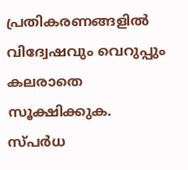പ്രതികരണങ്ങളിൽ വിദ്വേഷവും വെറുപ്പും കലരാതെ സൂക്ഷിക്കുക. സ്പർധ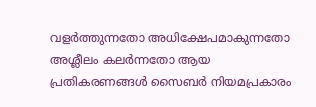വളർത്തുന്നതോ അധിക്ഷേപമാകുന്നതോ അശ്ലീലം കലർന്നതോ ആയ പ്രതികരണങ്ങൾ സൈബർ നിയമപ്രകാരം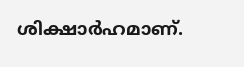ശിക്ഷാർഹമാണ്.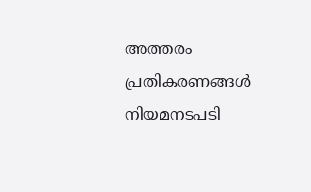അത്തരം പ്രതികരണങ്ങൾ നിയമനടപടി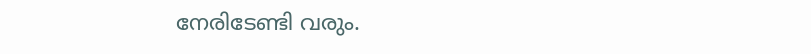നേരിടേണ്ടി വരും.